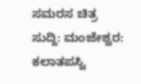ಸಮರಸ ಚಿತ್ರ ಸುದ್ದಿ: ಮಂಜೇಶ್ವರ: ಕಲಾತಪಸ್ವಿ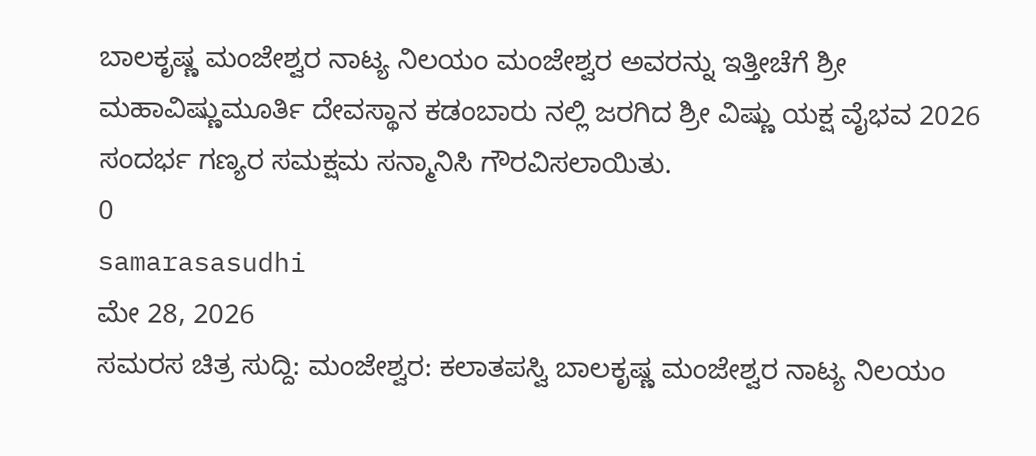ಬಾಲಕೃಷ್ಣ ಮಂಜೇಶ್ವರ ನಾಟ್ಯ ನಿಲಯಂ ಮಂಜೇಶ್ವರ ಅವರನ್ನು ಇತ್ತೀಚೆಗೆ ಶ್ರೀ ಮಹಾವಿಷ್ಣುಮೂರ್ತಿ ದೇವಸ್ಥಾನ ಕಡಂಬಾರು ನಲ್ಲಿ ಜರಗಿದ ಶ್ರೀ ವಿಷ್ಣು ಯಕ್ಷ ವೈಭವ 2026 ಸಂದರ್ಭ ಗಣ್ಯರ ಸಮಕ್ಷಮ ಸನ್ಮಾನಿಸಿ ಗೌರವಿಸಲಾಯಿತು.
0
samarasasudhi
ಮೇ 28, 2026
ಸಮರಸ ಚಿತ್ರ ಸುದ್ದಿ: ಮಂಜೇಶ್ವರ: ಕಲಾತಪಸ್ವಿ ಬಾಲಕೃಷ್ಣ ಮಂಜೇಶ್ವರ ನಾಟ್ಯ ನಿಲಯಂ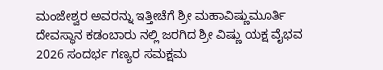ಮಂಜೇಶ್ವರ ಅವರನ್ನು ಇತ್ತೀಚೆಗೆ ಶ್ರೀ ಮಹಾವಿಷ್ಣುಮೂರ್ತಿ ದೇವಸ್ಥಾನ ಕಡಂಬಾರು ನಲ್ಲಿ ಜರಗಿದ ಶ್ರೀ ವಿಷ್ಣು ಯಕ್ಷ ವೈಭವ 2026 ಸಂದರ್ಭ ಗಣ್ಯರ ಸಮಕ್ಷಮ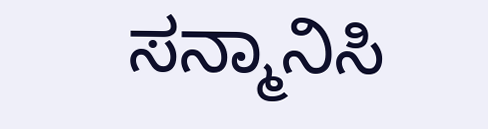ಸನ್ಮಾನಿಸಿ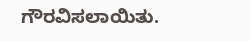ಗೌರವಿಸಲಾಯಿತು.